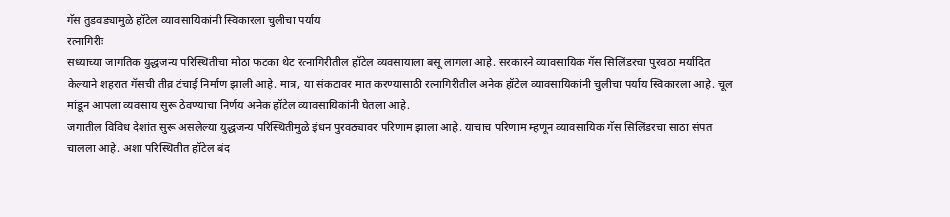गॅस तुडवड्यामुळे हॉटेल व्यावसायिकांनी स्विकारला चुलीचा पर्याय
रत्नागिरीः
सध्याच्या जागतिक युद्धजन्य परिस्थितीचा मोठा फटका थेट रत्नागिरीतील हॉटेल व्यवसायाला बसू लागला आहे. सरकारने व्यावसायिक गॅस सिलिंडरचा पुरवठा मर्यादित केल्याने शहरात गॅसची तीव्र टंचाई निर्माण झाली आहे. मात्र, या संकटावर मात करण्यासाठी रत्नागिरीतील अनेक हॉटेल व्यावसायिकांनी चुलीचा पर्याय स्विकारला आहे. चूल मांडून आपला व्यवसाय सुरू ठेवण्याचा निर्णय अनेक हॉटेल व्यावसायिकांनी घेतला आहे.
जगातील विविध देशांत सुरू असलेल्या युद्धजन्य परिस्थितीमुळे इंधन पुरवठ्यावर परिणाम झाला आहे. याचाच परिणाम म्हणून व्यावसायिक गॅस सिलिंडरचा साठा संपत चालला आहे. अशा परिस्थितीत हॉटेल बंद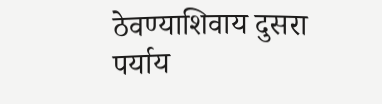ठेवण्याशिवाय दुसरा पर्याय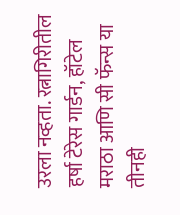उरला नव्हता. रत्नागिरीतील हर्षा टेरेस गार्डन, हॉटेल मराठा आणि सी फॅन्स या तीनही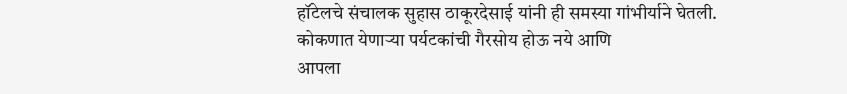हॉटेलचे संचालक सुहास ठाकूरदेसाई यांनी ही समस्या गांभीर्याने घेतली.
कोकणात येणाऱ्या पर्यटकांची गैरसोय होऊ नये आणि
आपला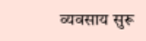व्यवसाय सुरू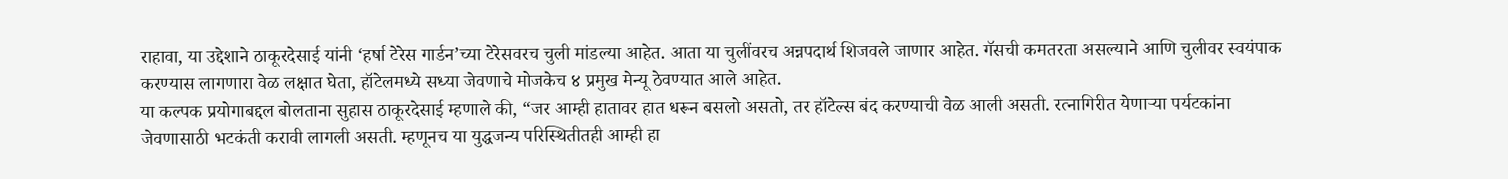राहावा, या उद्देशाने ठाकूरदेसाई यांनी ‘हर्षा टेरेस गार्डन’च्या टेरेसवरच चुली मांडल्या आहेत. आता या चुलींवरच अन्नपदार्थ शिजवले जाणार आहेत. गॅसची कमतरता असल्याने आणि चुलीवर स्वयंपाक करण्यास लागणारा वेळ लक्षात घेता, हॉटेलमध्ये सध्या जेवणाचे मोजकेच ४ प्रमुख मेन्यू ठेवण्यात आले आहेत.
या कल्पक प्रयोगाबद्दल बोलताना सुहास ठाकूरदेसाई म्हणाले की, “जर आम्ही हातावर हात धरून बसलो असतो, तर हॉटेल्स बंद करण्याची वेळ आली असती. रत्नागिरीत येणाऱ्या पर्यटकांना जेवणासाठी भटकंती करावी लागली असती. म्हणूनच या युद्धजन्य परिस्थितीतही आम्ही हा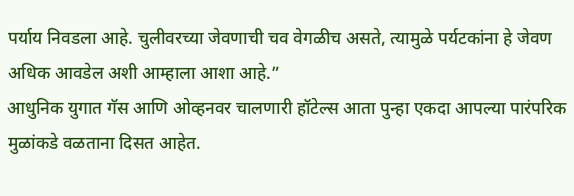पर्याय निवडला आहे. चुलीवरच्या जेवणाची चव वेगळीच असते, त्यामुळे पर्यटकांना हे जेवण अधिक आवडेल अशी आम्हाला आशा आहे.”
आधुनिक युगात गॅस आणि ओव्हनवर चालणारी हॉटेल्स आता पुन्हा एकदा आपल्या पारंपरिक मुळांकडे वळताना दिसत आहेत.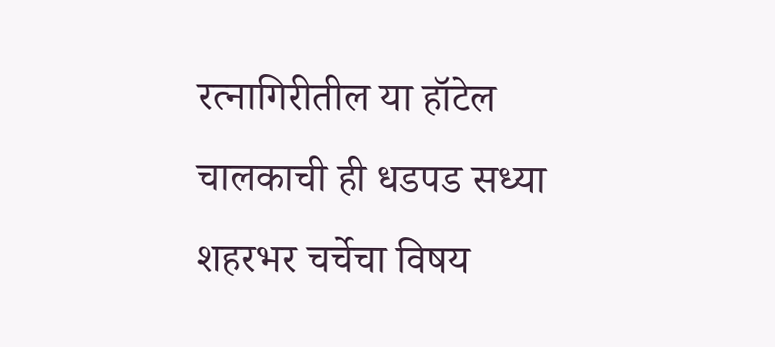रत्नागिरीतील या हॉटेल चालकाची ही धडपड सध्या शहरभर चर्चेचा विषय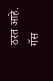ठरत आहे. गॅस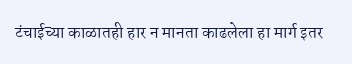टंचाईच्या काळातही हार न मानता काढलेला हा मार्ग इतर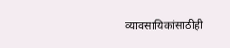व्यावसायिकांसाठीही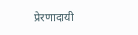प्रेरणादायी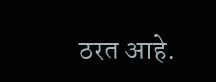ठरत आहे.